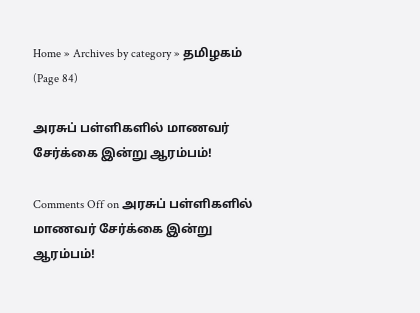Home » Archives by category » தமிழகம் (Page 84)

அரசுப் பள்ளிகளில் மாணவர் சேர்க்கை இன்று ஆரம்பம்!

Comments Off on அரசுப் பள்ளிகளில் மாணவர் சேர்க்கை இன்று ஆரம்பம்!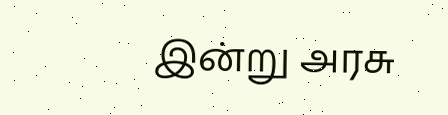இன்று அரசு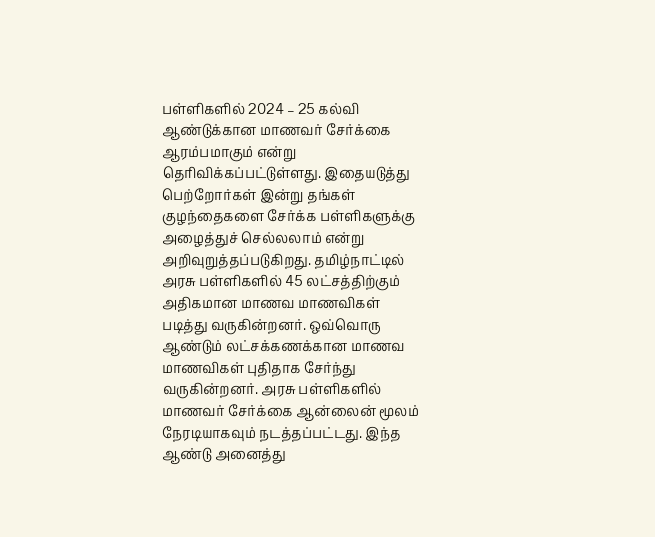பள்ளிகளில் 2024 – 25 கல்வி ஆண்டுக்கான மாணவர் சேர்க்கை ஆரம்பமாகும் என்று தெரிவிக்கப்பட்டுள்ளது. இதையடுத்து பெற்றோர்கள் இன்று தங்கள் குழந்தைகளை சேர்க்க பள்ளிகளுக்கு அழைத்துச் செல்லலாம் என்று அறிவுறுத்தப்படுகிறது. தமிழ்நாட்டில் அரசு பள்ளிகளில் 45 லட்சத்திற்கும் அதிகமான மாணவ மாணவிகள் படித்து வருகின்றனர். ஒவ்வொரு ஆண்டும் லட்சக்கணக்கான மாணவ மாணவிகள் புதிதாக சேர்ந்து வருகின்றனர். அரசு பள்ளிகளில் மாணவர் சேர்க்கை ஆன்லைன் மூலம் நேரடியாகவும் நடத்தப்பட்டது. இந்த ஆண்டு அனைத்து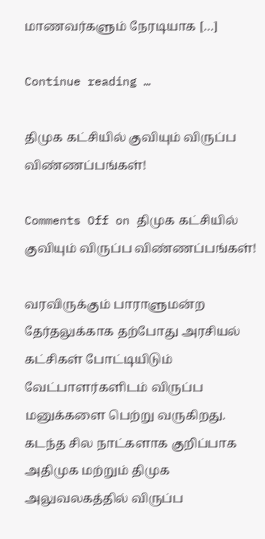மாணவர்களும் நேரடியாக […]

Continue reading …

திமுக கட்சியில் குவியும் விருப்ப விண்ணப்பங்கள்!

Comments Off on திமுக கட்சியில் குவியும் விருப்ப விண்ணப்பங்கள்!

வரவிருக்கும் பாராளுமன்ற தேர்தலுக்காக தற்போது அரசியல் கட்சிகள் போட்டியிடும் வேட்பாளர்களிடம் விருப்ப மனுக்களை பெற்று வருகிறது. கடந்த சில நாட்களாக குறிப்பாக அதிமுக மற்றும் திமுக அலுவலகத்தில் விருப்ப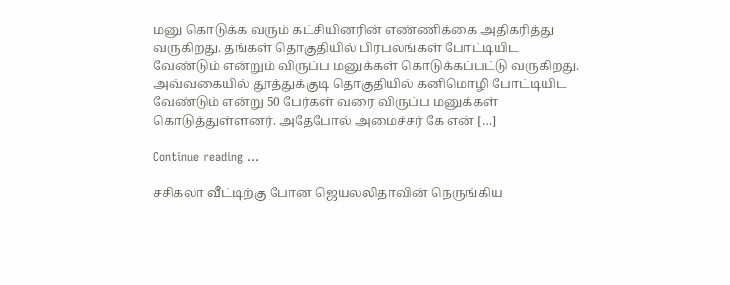மனு கொடுக்க வரும் கட்சியினரின் எண்ணிக்கை அதிகரித்து வருகிறது. தங்கள் தொகுதியில் பிரபலங்கள் போட்டியிட வேண்டும் என்றும் விருப்ப மனுக்கள் கொடுக்கப்பட்டு வருகிறது. அவ்வகையில் தூத்துக்குடி தொகுதியில் கனிமொழி போட்டியிட வேண்டும் என்று 50 பேர்கள் வரை விருப்ப மனுக்கள் கொடுத்துள்ளனர். அதேபோல் அமைச்சர் கே என் […]

Continue reading …

சசிகலா வீட்டிற்கு போன ஜெயலலிதாவின் நெருங்கிய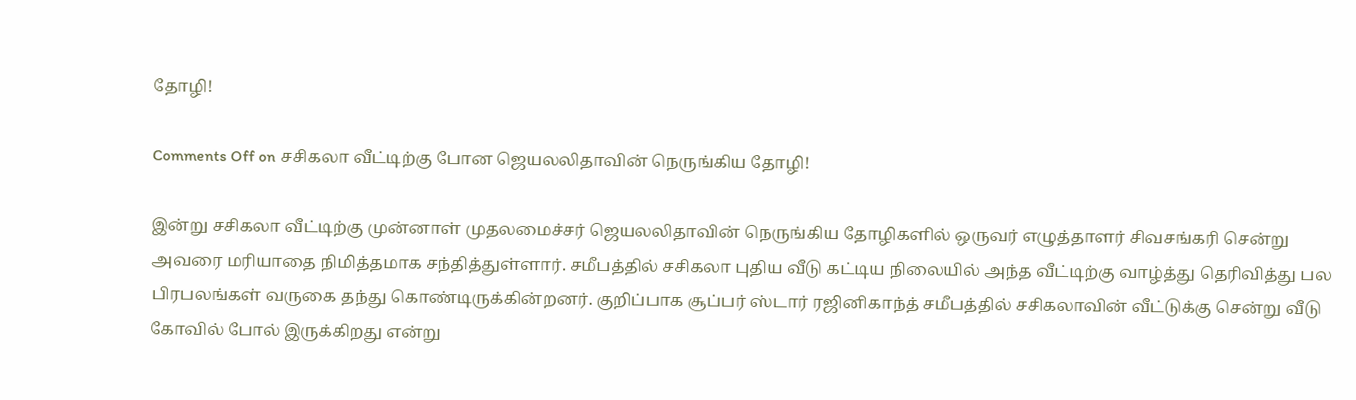தோழி!

Comments Off on சசிகலா வீட்டிற்கு போன ஜெயலலிதாவின் நெருங்கிய தோழி!

இன்று சசிகலா வீட்டிற்கு முன்னாள் முதலமைச்சர் ஜெயலலிதாவின் நெருங்கிய தோழிகளில் ஒருவர் எழுத்தாளர் சிவசங்கரி சென்று அவரை மரியாதை நிமித்தமாக சந்தித்துள்ளார். சமீபத்தில் சசிகலா புதிய வீடு கட்டிய நிலையில் அந்த வீட்டிற்கு வாழ்த்து தெரிவித்து பல பிரபலங்கள் வருகை தந்து கொண்டிருக்கின்றனர். குறிப்பாக சூப்பர் ஸ்டார் ரஜினிகாந்த் சமீபத்தில் சசிகலாவின் வீட்டுக்கு சென்று வீடு கோவில் போல் இருக்கிறது என்று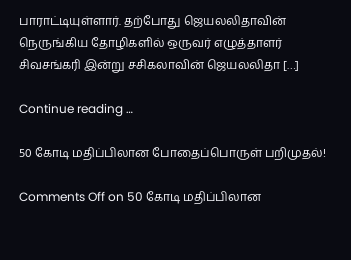பாராட்டியுள்ளார். தற்போது ஜெயலலிதாவின் நெருங்கிய தோழிகளில் ஒருவர் எழுத்தாளர் சிவசங்கரி இன்று சசிகலாவின் ஜெயலலிதா […]

Continue reading …

50 கோடி மதிப்பிலான போதைப்பொருள் பறிமுதல்!

Comments Off on 50 கோடி மதிப்பிலான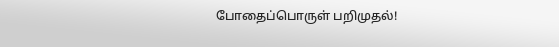போதைப்பொருள் பறிமுதல்!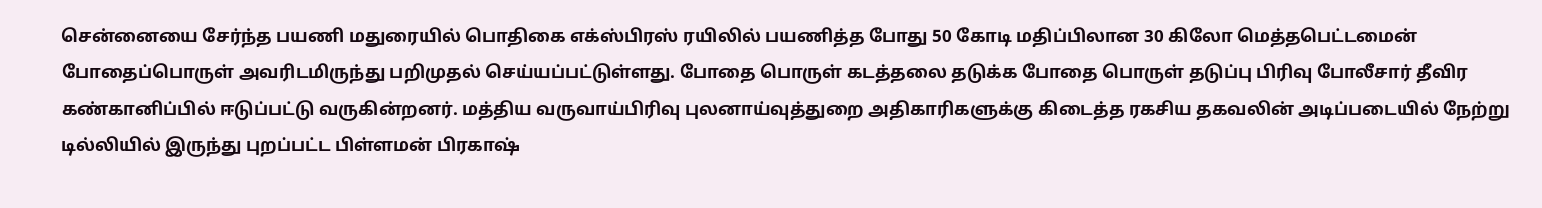சென்னையை சேர்ந்த பயணி மதுரையில் பொதிகை எக்ஸ்பிரஸ் ரயிலில் பயணித்த போது 50 கோடி மதிப்பிலான 30 கிலோ மெத்தபெட்டமைன் போதைப்பொருள் அவரிடமிருந்து பறிமுதல் செய்யப்பட்டுள்ளது. போதை பொருள் கடத்தலை தடுக்க போதை பொருள் தடுப்பு பிரிவு போலீசார்‌ தீவிர கண்கானிப்பில் ஈடுப்பட்டு வருகின்றனர். மத்திய வருவாய்பிரிவு புலனாய்வுத்துறை அதிகாரிகளுக்கு கிடைத்த ரகசிய தகவலின் அடிப்படையில் நேற்று டில்லியில் இருந்து புறப்பட்ட பிள்ளமன் பிரகாஷ்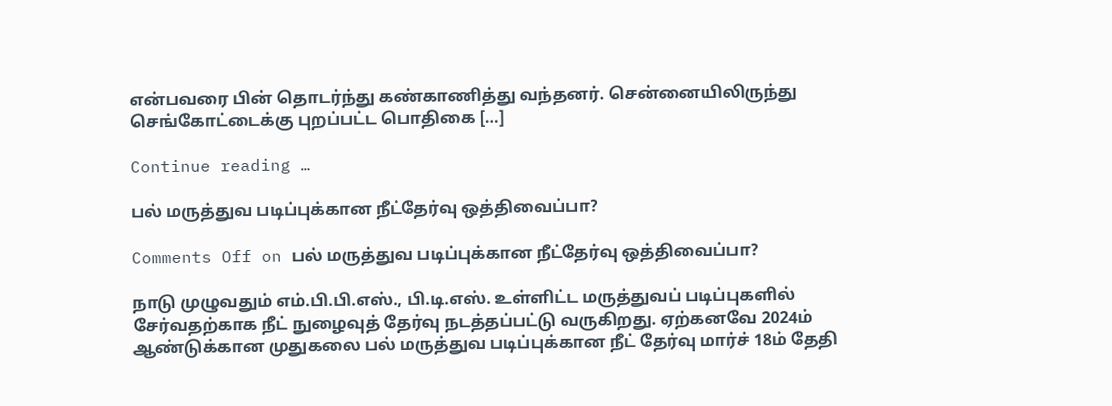என்பவரை பின் தொடர்ந்து கண்காணித்து வந்தனர். சென்னையிலிருந்து செங்கோட்டைக்கு புறப்பட்ட பொதிகை […]

Continue reading …

பல் மருத்துவ படிப்புக்கான நீட்தேர்வு ஒத்திவைப்பா?

Comments Off on பல் மருத்துவ படிப்புக்கான நீட்தேர்வு ஒத்திவைப்பா?

நாடு முழுவதும் எம்.பி.பி.எஸ்., பி.டி.எஸ். உள்ளிட்ட மருத்துவப் படிப்புகளில் சேர்வதற்காக நீட் நுழைவுத் தேர்வு நடத்தப்பட்டு வருகிறது. ஏற்கனவே 2024ம் ஆண்டுக்கான முதுகலை பல் மருத்துவ படிப்புக்கான நீட் தேர்வு மார்ச் 18ம் தேதி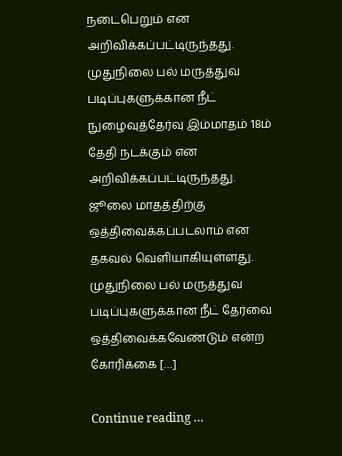நடைபெறும் என அறிவிக்கப்பட்டிருந்தது. முதுநிலை பல் மருத்துவ படிப்புகளுக்கான நீட் நுழைவுத்தேர்வு இம்மாதம் 18ம் தேதி நடக்கும் என அறிவிக்கப்பட்டிருந்தது. ஜூலை மாதத்திற்கு ஒத்திவைக்கப்படலாம் என தகவல் வெளியாகியுள்ளது. முதுநிலை பல் மருத்துவ படிப்புகளுக்கான நீட் தேர்வை ஒத்திவைக்கவேண்டும் என்ற கோரிக்கை […]

Continue reading …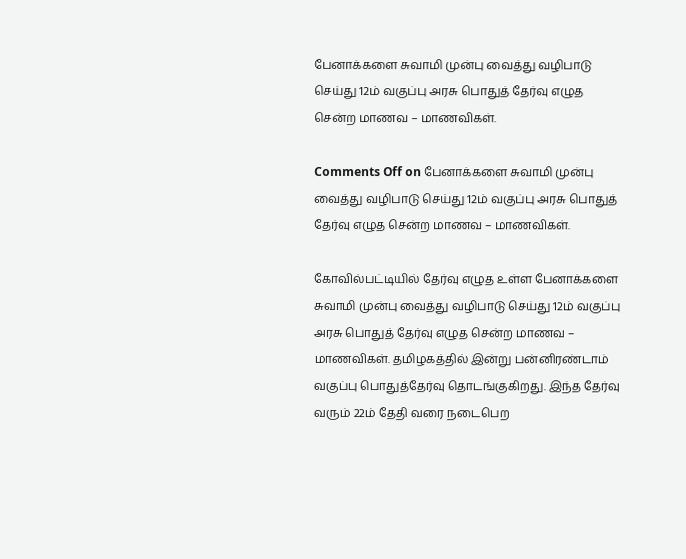பேனாக்களை சுவாமி முன்பு வைத்து வழிபாடு செய்து 12ம் வகுப்பு அரசு பொதுத் தேர்வு எழுத சென்ற மாணவ – மாணவிகள்.

Comments Off on பேனாக்களை சுவாமி முன்பு வைத்து வழிபாடு செய்து 12ம் வகுப்பு அரசு பொதுத் தேர்வு எழுத சென்ற மாணவ – மாணவிகள்.

கோவில்பட்டியில் தேர்வு எழுத உள்ள பேனாக்களை சுவாமி முன்பு வைத்து வழிபாடு செய்து 12ம் வகுப்பு அரசு பொதுத் தேர்வு எழுத சென்ற மாணவ – மாணவிகள். தமிழகத்தில் இன்று பன்னிரண்டாம் வகுப்பு பொதுத்தேர்வு தொடங்குகிறது. இந்த தேர்வு வரும் 22ம் தேதி வரை நடைபெற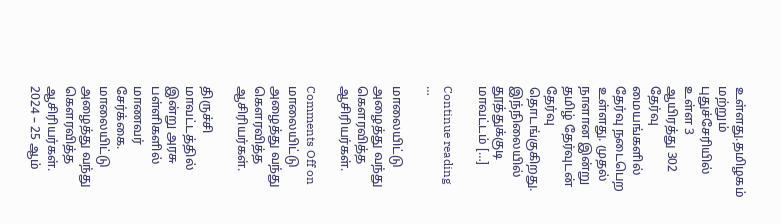உள்ளது.தமிழகம் மற்றும் புதுச்சேரியில் உள்ள 3 ஆயிரத்து 302 தேர்வு மையங்களில் தேர்வு நடைபெற உள்ளது. முதல் நாளான இன்று தமிழ் தேர்வுடன் தேர்வு தொடங்குகிறது. இந்நிலையில் தூத்துக்குடி மாவட்டம் […]

Continue reading …

மாலையிட்டு அழைத்து வந்து கௌரவித்த ஆசிரியர்கள்.

Comments Off on மாலையிட்டு அழைத்து வந்து கௌரவித்த ஆசிரியர்கள்.

திருச்சி மாவட்டத்தில் இன்று அரசு பள்ளிகளில் மாணவர் சேர்க்கை. மாலையிட்டு அழைத்து வந்து கௌரவித்த ஆசிரியர்கள். 2024 – 25 ஆம்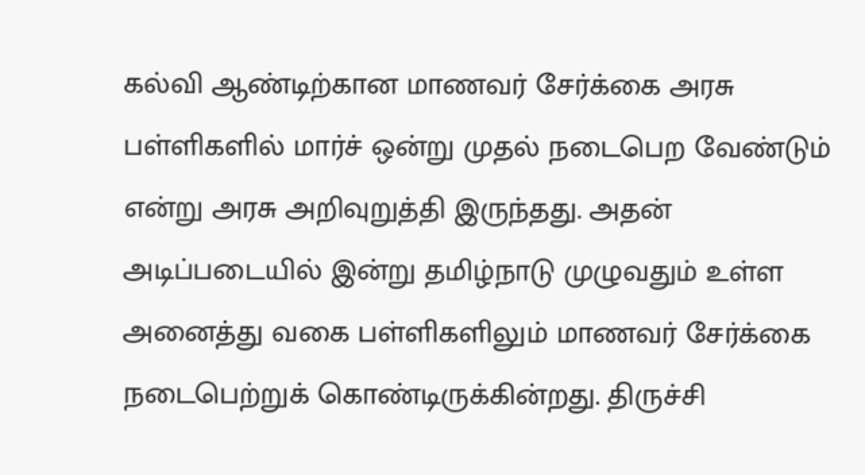கல்வி ஆண்டிற்கான மாணவர் சேர்க்கை அரசு பள்ளிகளில் மார்ச் ஒன்று முதல் நடைபெற வேண்டும் என்று அரசு அறிவுறுத்தி இருந்தது. அதன் அடிப்படையில் இன்று தமிழ்நாடு முழுவதும் உள்ள அனைத்து வகை பள்ளிகளிலும் மாணவர் சேர்க்கை நடைபெற்றுக் கொண்டிருக்கின்றது. திருச்சி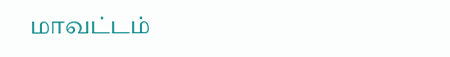மாவட்டம்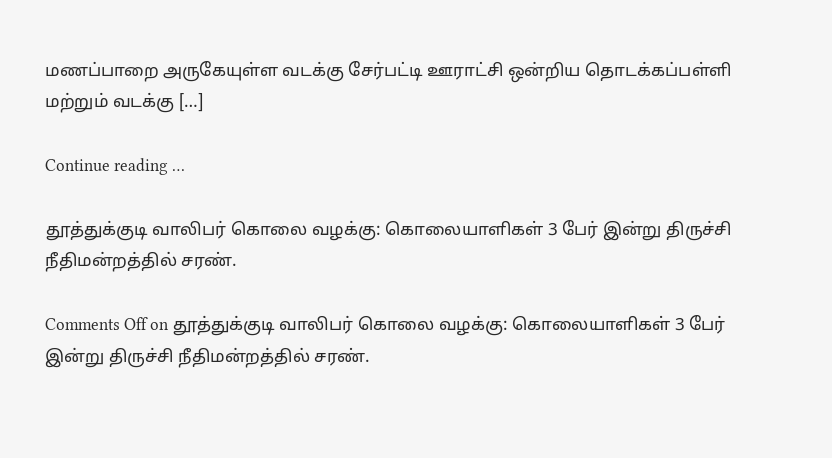மணப்பாறை அருகேயுள்ள வடக்கு சேர்பட்டி ஊராட்சி ஒன்றிய தொடக்கப்பள்ளி மற்றும் வடக்கு […]

Continue reading …

தூத்துக்குடி வாலிபர் கொலை வழக்கு: கொலையாளிகள் 3 பேர் இன்று திருச்சி நீதிமன்றத்தில் சரண்.

Comments Off on தூத்துக்குடி வாலிபர் கொலை வழக்கு: கொலையாளிகள் 3 பேர் இன்று திருச்சி நீதிமன்றத்தில் சரண்.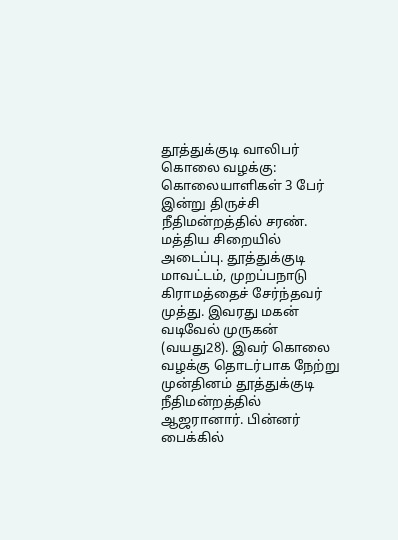தூத்துக்குடி வாலிபர் கொலை வழக்கு: கொலையாளிகள் 3 பேர் இன்று திருச்சி நீதிமன்றத்தில் சரண். மத்திய சிறையில் அடைப்பு. தூத்துக்குடி மாவட்டம், முறப்பநாடு கிராமத்தைச் சேர்ந்தவர் முத்து. இவரது மகன் வடிவேல் முருகன் (வயது28). இவர் கொலை வழக்கு தொடர்பாக நேற்று முன்தினம் தூத்துக்குடி நீதிமன்றத்தில் ஆஜரானார். பின்னர் பைக்கில்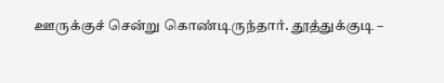ஊருக்குச் சென்று கொண்டிருந்தார். தூத்துக்குடி –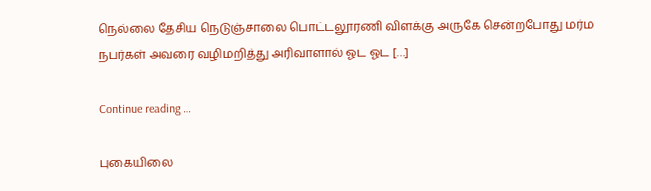நெல்லை தேசிய நெடுஞ்சாலை பொட்டலூரணி விளக்கு அருகே சென்றபோது மர்ம நபர்கள் அவரை வழிமறித்து அரிவாளால் ஓட ஓட […]

Continue reading …

புகையிலை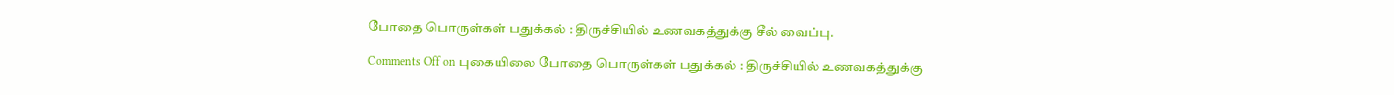போதை பொருள்கள் பதுக்கல் : திருச்சியில் உணவகத்துக்கு சீல் வைப்பு.

Comments Off on புகையிலை போதை பொருள்கள் பதுக்கல் : திருச்சியில் உணவகத்துக்கு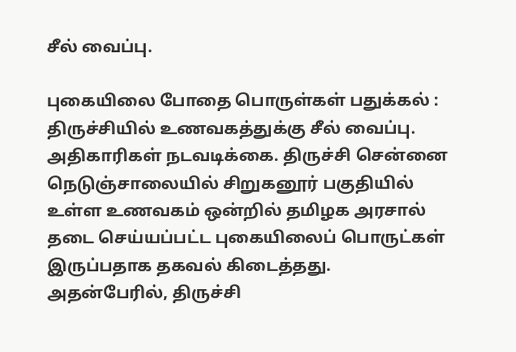சீல் வைப்பு.

புகையிலை போதை பொருள்கள் பதுக்கல் : திருச்சியில் உணவகத்துக்கு சீல் வைப்பு. அதிகாரிகள் நடவடிக்கை. திருச்சி சென்னை நெடுஞ்சாலையில் சிறுகனூர் பகுதியில் உள்ள உணவகம் ஒன்றில் தமிழக அரசால் தடை செய்யப்பட்ட புகையிலைப் பொருட்கள் இருப்பதாக தகவல் கிடைத்தது. அதன்பேரில், திருச்சி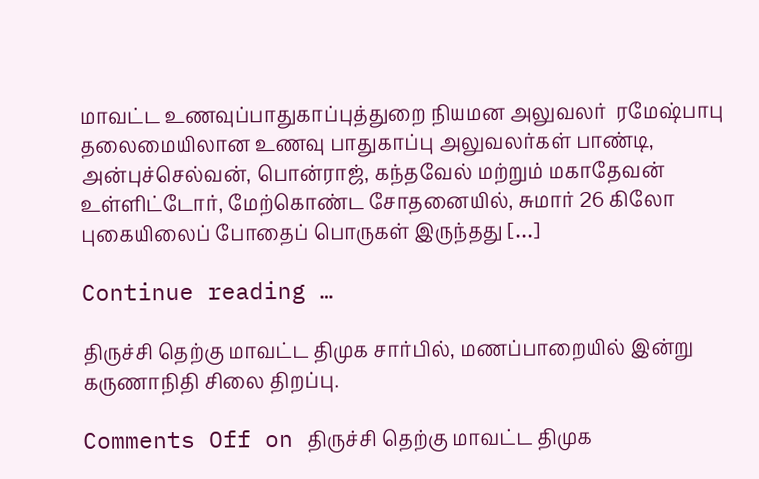மாவட்ட உணவுப்பாதுகாப்புத்துறை நியமன அலுவலர்  ரமேஷ்பாபு தலைமையிலான உணவு பாதுகாப்பு அலுவலர்கள் பாண்டி, அன்புச்செல்வன், பொன்ராஜ், கந்தவேல் மற்றும் மகாதேவன் உள்ளிட்டோர், மேற்கொண்ட சோதனையில், சுமார் 26 கிலோ புகையிலைப் போதைப் பொருகள் இருந்தது […]

Continue reading …

திருச்சி தெற்கு மாவட்ட திமுக சார்பில், மணப்பாறையில் இன்று கருணாநிதி சிலை திறப்பு.

Comments Off on திருச்சி தெற்கு மாவட்ட திமுக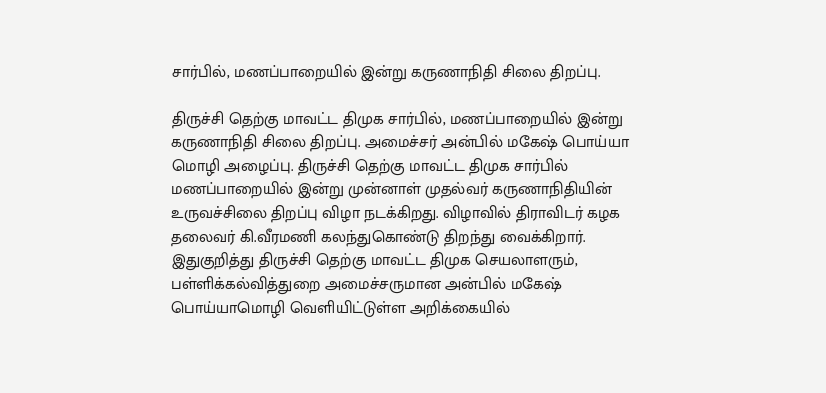சார்பில், மணப்பாறையில் இன்று கருணாநிதி சிலை திறப்பு.

திருச்சி தெற்கு மாவட்ட திமுக சார்பில், மணப்பாறையில் இன்று கருணாநிதி சிலை திறப்பு. அமைச்சர் அன்பில் மகேஷ் பொய்யா மொழி அழைப்பு. திருச்சி தெற்கு மாவட்ட திமுக சார்பில் மணப்பாறையில் இன்று முன்னாள் முதல்வர் கருணாநிதியின் உருவச்சிலை திறப்பு விழா நடக்கிறது. விழாவில் திராவிடர் கழக தலைவர் கி.வீரமணி கலந்துகொண்டு திறந்து வைக்கிறார். இதுகுறித்து திருச்சி தெற்கு மாவட்ட திமுக செயலாளரும், பள்ளிக்கல்வித்துறை அமைச்சருமான அன்பில் மகேஷ் பொய்யாமொழி வெளியிட்டுள்ள அறிக்கையில்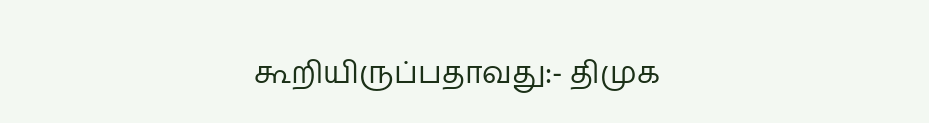கூறியிருப்பதாவது:- திமுக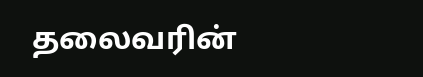தலைவரின்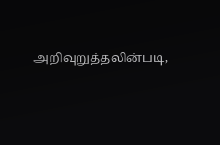அறிவுறுத்தலின்படி,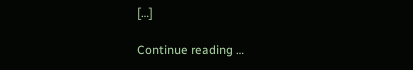[…]

Continue reading …